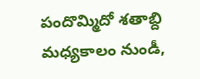పందొమ్మిదో శతాబ్ది మధ్యకాలం నుండీ,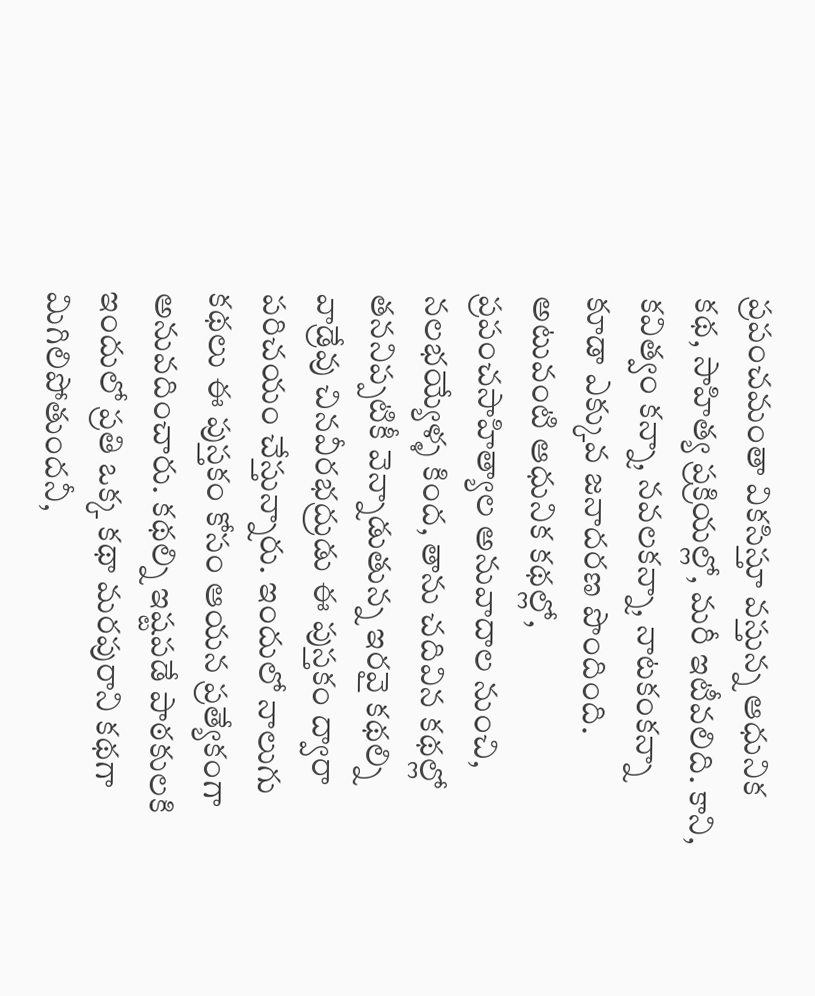ప్రపంచమంతా వికసిస్తూ వస్తున్న ఆధునిక కథ, సాహిత్య ప్రక్రియల్లో, మరీ ఇటీవలిది. కాని, కవిత్వం కన్నా, నవలకన్నా, నాటకంకన్నా కూడా ఎక్కువ జనాదరణ పొందింది. అటువంటి ఆధునిక కథల్లో, ప్రపంచసాహిత్యాల అనువాదాల నుంచి, నలభయ్యేళ్ళ కింద, తాను చదివిన కథల్లో తననిప్పటికీ వెన్నాడుతున్న ఇరవై కథల్ని వాడ్రేవు చినవీరభద్రుడు ఈ పుస్తకం ద్వారా పరిచయం చేస్తున్నారు. ఇందులో నాలుగు కథలు ఈ పుస్తకం కోసం ఆయన ప్రత్యేకంగా అనువదించారు. కథల్ని ఇష్టపడే పాఠకులకి ఇందులో ప్రతి ఒక్క కథా మరపురాని కథగా మిగిలిపోతుందనీ,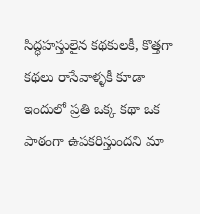సిద్ధహస్తులైన కథకులకీ, కొత్తగా కథలు రాసేవాళ్ళకీ కూడా ఇందులో ప్రతి ఒక్క కథా ఒక పాఠంగా ఉపకరిస్తుందని మా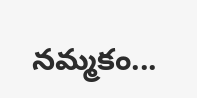నమ్మకం...